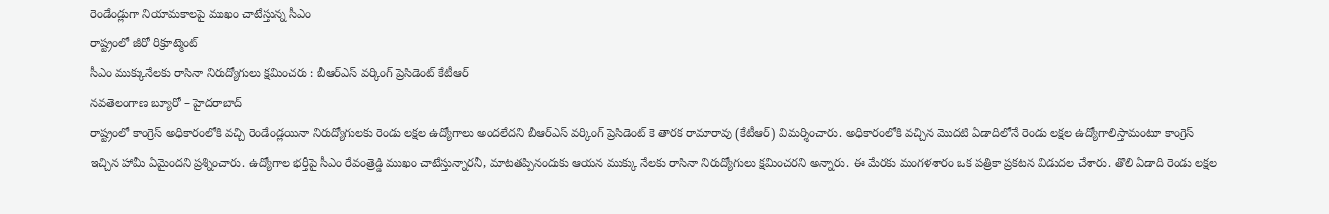రెండేండ్లుగా నియామకాలపై ముఖం చాటేస్తున్న సీఎం
రాష్ట్రంలో జీరో రిక్రూట్మెంట్
సీఎం ముక్కునేలకు రాసినా నిరుద్యోగులు క్షమించరు : బీఆర్ఎస్ వర్కింగ్ ప్రెసిడెంట్ కేటీఆర్
నవతెలంగాణ బ్యూరో – హైదరాబాద్
రాష్ట్రంలో కాంగ్రెస్ అధికారంలోకి వచ్చి రెండేండ్లయినా నిరుద్యోగులకు రెండు లక్షల ఉద్యోగాలు అందలేదని బీఆర్ఎస్ వర్కింగ్ ప్రెసిడెంట్ కె తారక రామారావు (కేటీఆర్) విమర్శించారు. అధికారంలోకి వచ్చిన మొదటి ఏడాదిలోనే రెండు లక్షల ఉద్యోగాలిస్తామంటూ కాంగ్రెస్ ఇచ్చిన హామీ ఏమైందని ప్రశ్నించారు. ఉద్యోగాల భర్తీపై సీఎం రేవంత్రెడ్డి ముఖం చాటేస్తున్నారనీ, మాటతప్పినందుకు ఆయన ముక్కు నేలకు రాసినా నిరుద్యోగులు క్షమించరని అన్నారు. ఈ మేరకు మంగళశారం ఒక పత్రికా ప్రకటన విడుదల చేశారు. తొలి ఏడాది రెండు లక్షల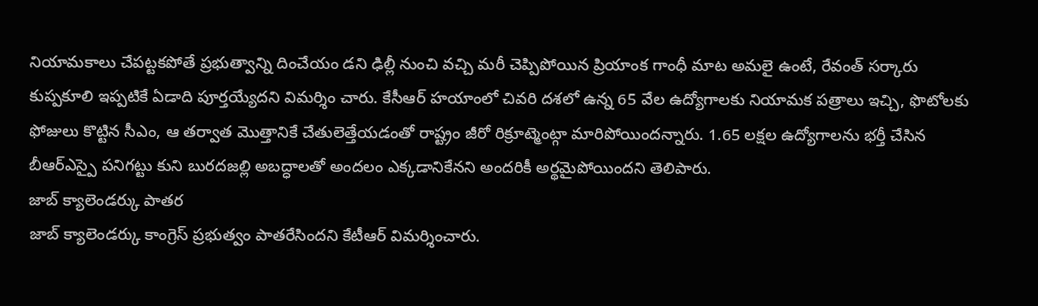నియామకాలు చేపట్టకపోతే ప్రభుత్వాన్ని దించేయం డని ఢిల్లీ నుంచి వచ్చి మరీ చెప్పిపోయిన ప్రియాంక గాంధీ మాట అమలై ఉంటే, రేవంత్ సర్కారు కుప్పకూలి ఇప్పటికే ఏడాది పూర్తయ్యేదని విమర్శిం చారు. కేసీఆర్ హయాంలో చివరి దశలో ఉన్న 65 వేల ఉద్యోగాలకు నియామక పత్రాలు ఇచ్చి, ఫొటోలకు ఫోజులు కొట్టిన సీఎం, ఆ తర్వాత మొత్తానికే చేతులెత్తేయడంతో రాష్ట్రం జీరో రిక్రూట్మెంట్గా మారిపోయిందన్నారు. 1.65 లక్షల ఉద్యోగాలను భర్తీ చేసిన బీఆర్ఎస్పై పనిగట్టు కుని బురదజల్లి అబద్ధాలతో అందలం ఎక్కడానికేనని అందరికీ అర్థమైపోయిందని తెలిపారు.
జాబ్ క్యాలెండర్కు పాతర
జాబ్ క్యాలెండర్కు కాంగ్రెస్ ప్రభుత్వం పాతరేసిందని కేటీఆర్ విమర్శించారు.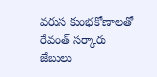వరుస కుంభకోణాలతో రేవంత్ సర్కారు జేబులు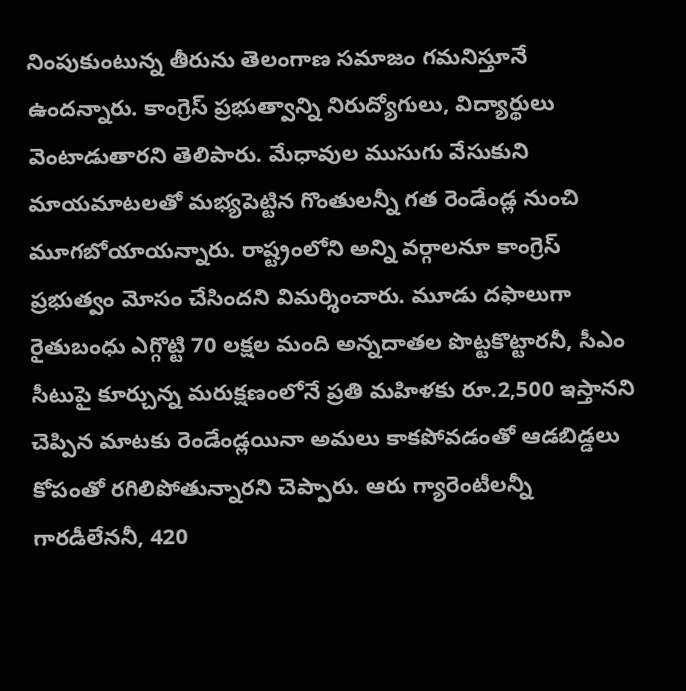నింపుకుంటున్న తీరును తెలంగాణ సమాజం గమనిస్తూనే ఉందన్నారు. కాంగ్రెస్ ప్రభుత్వాన్ని నిరుద్యోగులు, విద్యార్థులు వెంటాడుతారని తెలిపారు. మేధావుల ముసుగు వేసుకుని మాయమాటలతో మభ్యపెట్టిన గొంతులన్నీ గత రెండేండ్ల నుంచి మూగబోయాయన్నారు. రాష్ట్రంలోని అన్ని వర్గాలనూ కాంగ్రెస్ ప్రభుత్వం మోసం చేసిందని విమర్శించారు. మూడు దఫాలుగా రైతుబంధు ఎగ్గొట్టి 70 లక్షల మంది అన్నదాతల పొట్టకొట్టారనీ, సీఎం సీటుపై కూర్చున్న మరుక్షణంలోనే ప్రతి మహిళకు రూ.2,500 ఇస్తానని చెప్పిన మాటకు రెండేండ్లయినా అమలు కాకపోవడంతో ఆడబిడ్డలు కోపంతో రగిలిపోతున్నారని చెప్పారు. ఆరు గ్యారెంటీలన్నీ గారడీలేననీ, 420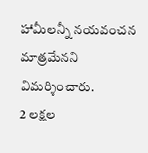హామీలన్నీ నయవంచన మాత్రమేనని విమర్శించారు.
2 లక్షల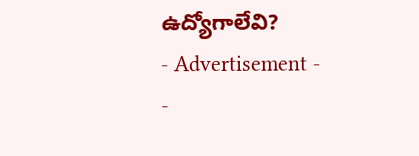ఉద్యోగాలేవి?
- Advertisement -
-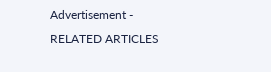Advertisement -
RELATED ARTICLES